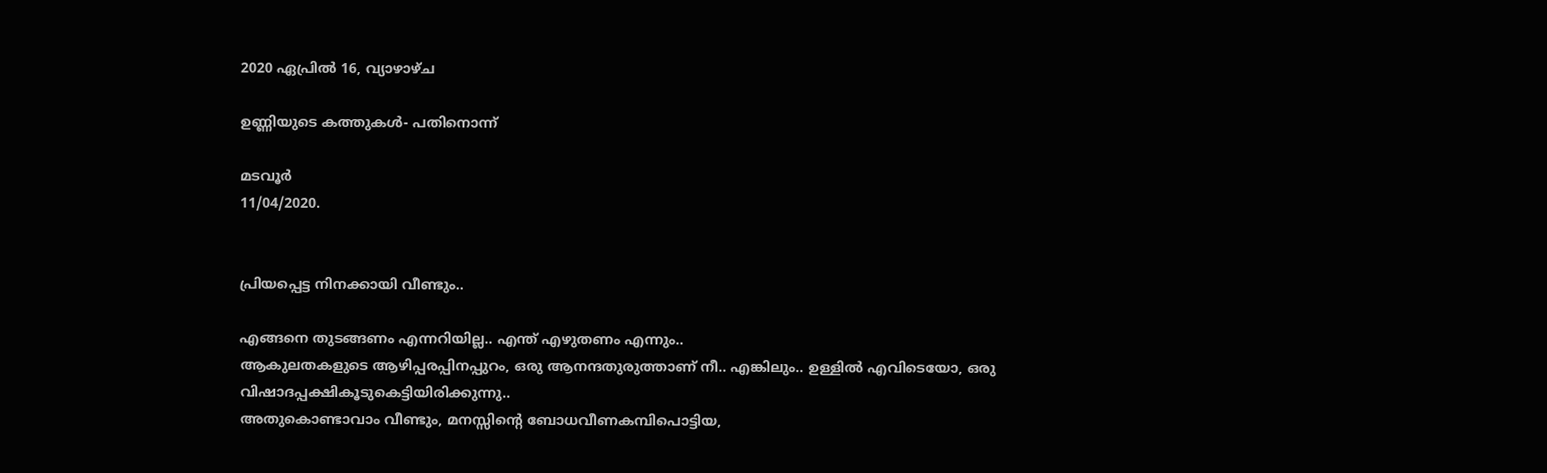2020 ഏപ്രിൽ 16, വ്യാഴാഴ്‌ച

ഉണ്ണിയുടെ കത്തുകൾ- പതിനൊന്ന്

മടവൂർ
11/04/2020.


പ്രിയപ്പെട്ട നിനക്കായി വീണ്ടും..

എങ്ങനെ തുടങ്ങണം എന്നറിയില്ല.. എന്ത് എഴുതണം എന്നും..
ആകുലതകളുടെ ആഴിപ്പരപ്പിനപ്പുറം, ഒരു ആനന്ദതുരുത്താണ് നീ.. എങ്കിലും.. ഉള്ളിൽ എവിടെയോ, ഒരു വിഷാദപ്പക്ഷികൂടുകെട്ടിയിരിക്കുന്നു..
അതുകൊണ്ടാവാം വീണ്ടും, മനസ്സിന്റെ ബോധവീണകമ്പിപൊട്ടിയ,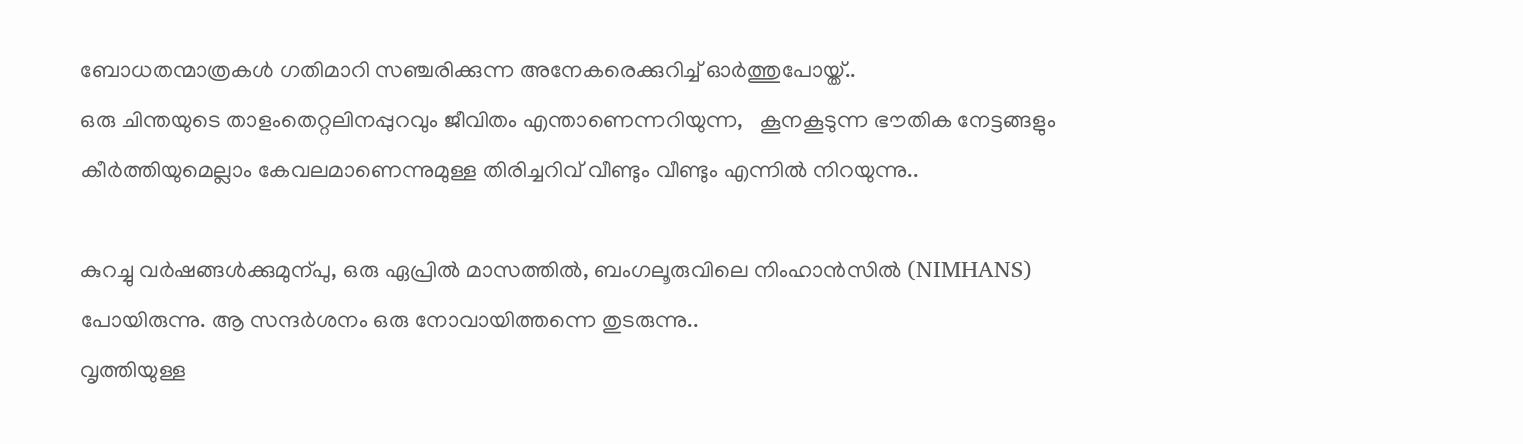ബോധതന്മാത്രകൾ ഗതിമാറി സഞ്ചരിക്കുന്ന അനേകരെക്കുറിച്ച്‌ ഓർത്തുപോയ്ത്..
ഒരു ചിന്തയുടെ താളംതെറ്റലിനപ്പുറവും ജീവിതം എന്താണെന്നറിയുന്ന,   കൂനകൂടുന്ന ഭൗതിക നേട്ടങ്ങളും കീർത്തിയുമെല്ലാം കേവലമാണെന്നുമുള്ള തിരിച്ചറിവ് വീണ്ടും വീണ്ടും എന്നിൽ നിറയുന്നു..

കുറച്ചു വർഷങ്ങൾക്കുമുന്പു, ഒരു ഏപ്രിൽ മാസത്തിൽ, ബംഗലൂരുവിലെ നിംഹാൻസിൽ (NIMHANS) പോയിരുന്നു. ആ സന്ദർശനം ഒരു നോവായിത്തന്നെ തുടരുന്നു..
വൃത്തിയുള്ള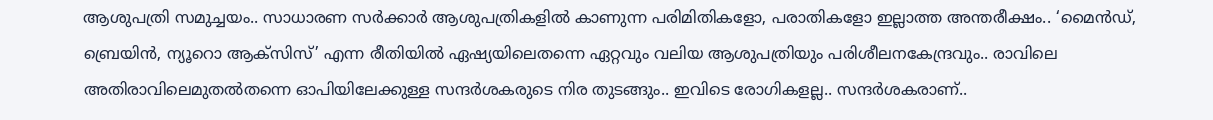ആശുപത്രി സമുച്ചയം.. സാധാരണ സർക്കാർ ആശുപത്രികളിൽ കാണുന്ന പരിമിതികളോ, പരാതികളോ ഇല്ലാത്ത അന്തരീക്ഷം.. ‘മൈൻഡ്, ബ്രെയിൻ, ന്യൂറൊ ആക്സിസ്’ എന്ന രീതിയിൽ ഏഷ്യയിലെതന്നെ ഏറ്റവും വലിയ ആശുപത്രിയും പരിശീലനകേന്ദ്രവും.. രാവിലെ അതിരാവിലെമുതൽതന്നെ ഓപിയിലേക്കുള്ള സന്ദർശകരുടെ നിര തുടങ്ങും.. ഇവിടെ രോഗികളല്ല.. സന്ദർശകരാണ്..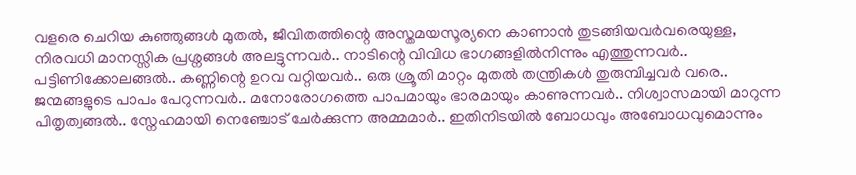വളരെ ചെറിയ കുഞ്ഞുങ്ങൾ മുതൽ, ജീവിതത്തിന്റെ അസ്തമയസൂര്യനെ കാണാൻ തുടങ്ങിയവർവരെയുള്ള, നിരവധി മാനസ്സിക പ്രശ്നങ്ങൾ അലട്ടുന്നവർ.. നാടിന്റെ വിവിധ ഭാഗങ്ങളിൽനിന്നും എത്തുന്നവർ.. പട്ടിണിക്കോലങ്ങൽ.. കണ്ണിന്റെ ഉറവ വറ്റിയവർ.. ഒരു ശ്രൂതി മാറ്റം മുതൽ തന്ത്രികൾ തുരുമ്പിച്ചവർ വരെ.. ജന്മങ്ങളുടെ പാപം പേറുന്നവർ.. മനോരോഗത്തെ പാപമായും ഭാരമായും കാണുന്നവർ.. നിശ്വാസമായി മാറുന്ന പിതൃത്വങ്ങൽ.. സ്നേഹമായി നെഞ്ചോട് ചേർക്കുന്ന അമ്മമാർ.. ഇതിനിടയിൽ ബോധവും അബോധവുമൊന്നും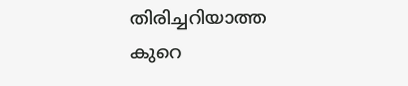തിരിച്ചറിയാത്ത കുറെ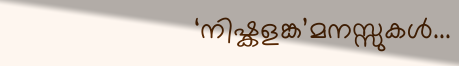‘നിഷ്കളങ്ക’മനസ്സുകൾ...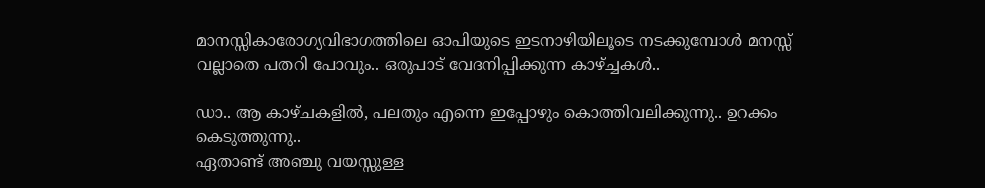മാനസ്സികാരോഗ്യവിഭാഗത്തിലെ ഓപിയുടെ ഇടനാഴിയിലൂടെ നടക്കുമ്പോൾ മനസ്സ് വല്ലാതെ പതറി പോവും.. ഒരുപാട് വേദനിപ്പിക്കുന്ന കാഴ്ച്ചകൾ..

ഡാ.. ആ കാഴ്ചകളിൽ, പലതും എന്നെ ഇപ്പോഴും കൊത്തിവലിക്കുന്നു.. ഉറക്കം കെടുത്തുന്നു..
ഏതാണ്ട് അഞ്ചു വയസ്സുള്ള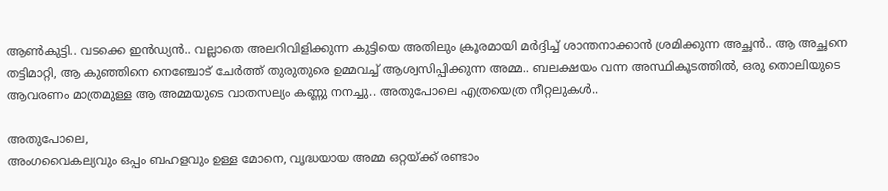ആൺകുട്ടി.. വടക്കെ ഇൻഡ്യൻ.. വല്ലാതെ അലറിവിളിക്കുന്ന കുട്ടിയെ അതിലും ക്രൂരമായി മർദ്ദിച്ച് ശാന്തനാക്കാൻ ശ്രമിക്കുന്ന അച്ഛൻ.. ആ അച്ഛനെ തട്ടിമാറ്റി, ആ കുഞ്ഞിനെ നെഞ്ചോട് ചേർത്ത് തുരുതുരെ ഉമ്മവച്ച് ആശ്വസിപ്പിക്കുന്ന അമ്മ.. ബലക്ഷയം വന്ന അസ്ഥികൂടത്തിൽ, ഒരു തൊലിയുടെ ആവരണം മാത്രമുള്ള ആ അമ്മയുടെ വാതസല്യം കണ്ണു നനച്ചു.. അതുപോലെ എത്രയെത്ര നീറ്റലുകൾ..

അതുപോലെ,
അംഗവൈകല്യവും ഒപ്പം ബഹളവും ഉള്ള മോനെ, വൃദ്ധയായ അമ്മ ഒറ്റയ്ക്ക് രണ്ടാം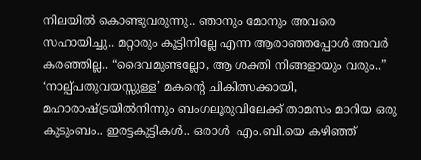നിലയിൽ കൊണ്ടുവരുന്നു.. ഞാനും മോനും അവരെ സഹായിച്ചു.. മറ്റാരും കൂട്ടിനില്ലേ എന്ന ആരാഞ്ഞപ്പോൾ അവർ കരഞ്ഞില്ല.. “ദൈവമുണ്ടല്ലോ, ആ ശക്തി നിങ്ങളായും വരും..”  ‘നാല്പ്പതുവയസ്സുള്ള’ മകന്റെ ചികിത്സക്കായി, മഹാരാഷ്ട്രയിൽനിന്നും ബംഗലൂരുവിലേക്ക് താമസം മാറിയ ഒരു കുടുംബം.. ഇരട്ടകുട്ടികൾ.. ഒരാൾ  എം.ബി.യെ കഴിഞ്ഞ്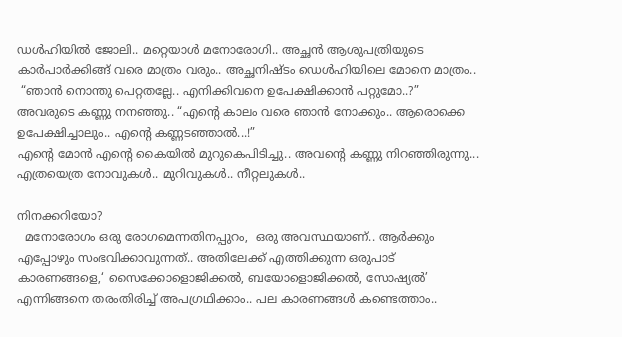ഡൾഹിയിൽ ജോലി.. മറ്റെയാൾ മനോരോഗി.. അച്ഛൻ ആശുപത്രിയുടെ കാർപാർക്കിങ്ങ് വരെ മാത്രം വരും.. അച്ഛനിഷ്ടം ഡെൾഹിയിലെ മോനെ മാത്രം..
 “ഞാൻ നൊന്തു പെറ്റതല്ലേ.. എനിക്കിവനെ ഉപേക്ഷിക്കാൻ പറ്റുമോ..?” അവരുടെ കണ്ണു നനഞ്ഞു.. “എന്റെ കാലം വരെ ഞാൻ നോക്കും.. ആരൊക്കെ ഉപേക്ഷിച്ചാലും.. എന്റെ കണ്ണടഞ്ഞാൽ...!”
എന്റെ മോൻ എന്റെ കൈയിൽ മുറുകെപിടിച്ചു.. അവന്റെ കണ്ണു നിറഞ്ഞിരുന്നു... എത്രയെത്ര നോവുകൾ.. മുറിവുകൾ.. നീറ്റലുകൾ..

നിനക്കറിയോ?
  മനോരോഗം ഒരു രോഗമെന്നതിനപ്പുറം,  ഒരു അവസ്ഥയാണ്.. ആർക്കും എപ്പോഴും സംഭവിക്കാവുന്നത്.. അതിലേക്ക് എത്തിക്കുന്ന ഒരുപാട് കാരണങ്ങളെ,‘ സൈക്കോളൊജിക്കൽ, ബയോളൊജിക്കൽ, സോഷ്യൽ’ എന്നിങ്ങനെ തരംതിരിച്ച് അപഗ്രഥിക്കാം.. പല കാരണങ്ങൾ കണ്ടെത്താം..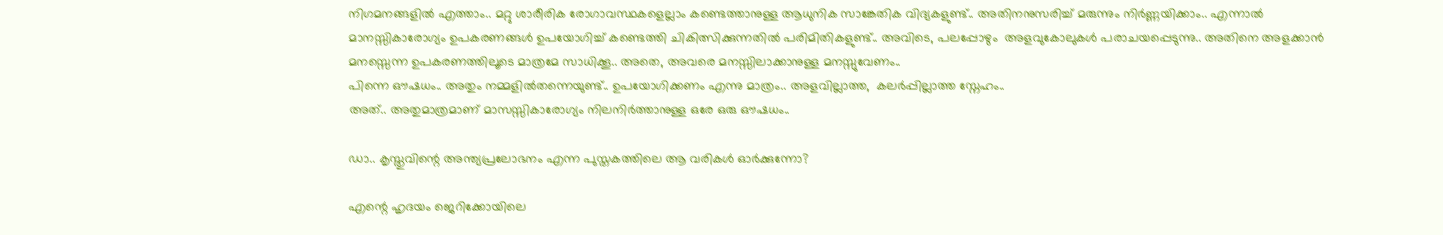നിഗമനങ്ങളിൽ എത്താം.. മറ്റു ശാരീരിക രോഗാവസ്ഥകളെല്ലാം കണ്ടെത്താനുള്ള ആധുനിക സാങ്കേതിക വിദ്യകളുണ്ട്.. അതിനനുസരിച്ച് മരുന്നും നിർണ്ണയിക്കാം.. എന്നാൽ മാനസ്സികാരോഗ്യം ഉപകരണങ്ങൾ ഉപയോഗിച്ച് കണ്ടെത്തി ചികിത്സിക്കുന്നതിൽ പരിമിതികളുണ്ട്.. അവിടെ, പലപ്പോഴും  അളവുകോലുകൾ പരാചയപ്പെടുന്നു.. അതിനെ അളക്കാൻ മനസ്സെന്ന ഉപകരണത്തിലൂടെ മാത്രമേ സാധിക്കൂ.. അതെ, അവരെ മനസ്സിലാക്കാനുള്ള മനസ്സുവേണം..
പിന്നെ ഔഷധം.. അതും നമ്മളിൽതന്നെയുണ്ട്.. ഉപയോഗിക്കണം എന്നു മാത്രം.. അളവില്ലാത്ത,  കലർപ്പില്ലാത്ത സ്നേഹം..
അത്.. അതുമാത്രമാണ് മാസസ്സികാരോഗ്യം നിലനിർത്താനുള്ള ഒരേ ഒരു ഔഷധം..

ഡാ.. കൃസ്തുവിന്റെ അന്ത്യപ്രലോഭനം എന്ന പുസ്തകത്തിലെ ആ വരികൾ ഓർക്കുന്നോ?

എന്റെ ഹൃദയം ജെറിക്കോയിലെ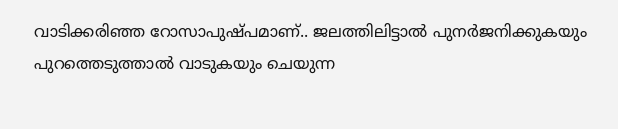വാടിക്കരിഞ്ഞ റോസാപുഷ്പമാണ്.. ജലത്തിലിട്ടാൽ പുനർജനിക്കുകയും പുറത്തെടുത്താൽ വാടുകയും ചെയുന്ന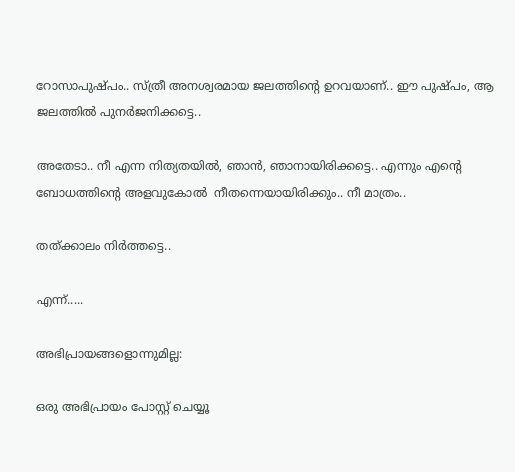റോസാപുഷ്പം.. സ്ത്രീ അനശ്വരമായ ജലത്തിന്റെ ഉറവയാണ്.. ഈ പുഷ്പം, ആ ജലത്തിൽ പുനർജനിക്കട്ടെ..

അതേടാ.. നീ എന്ന നിത്യതയിൽ, ഞാൻ, ഞാനായിരിക്കട്ടെ.. എന്നും എന്റെ ബോധത്തിന്റെ അളവുകോൽ  നീതന്നെയായിരിക്കും.. നീ മാത്രം..

തത്ക്കാലം നിർത്തട്ടെ..

എന്ന്.....

അഭിപ്രായങ്ങളൊന്നുമില്ല:

ഒരു അഭിപ്രായം പോസ്റ്റ് ചെയ്യൂ